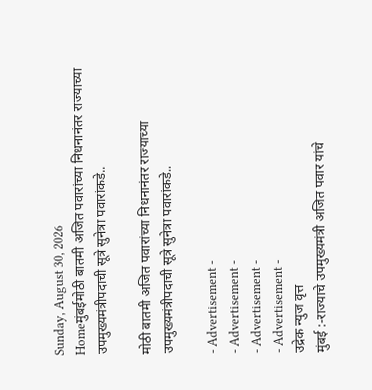Sunday, August 30, 2026
Homeमुंबईमोठी बातमी अजित पवारांच्या निधनानंतर राज्याच्या उपमुख्यमंत्रीपदाची सूत्रे सुनेत्रा पवारांकडे..

मोठी बातमी अजित पवारांच्या निधनानंतर राज्याच्या उपमुख्यमंत्रीपदाची सूत्रे सुनेत्रा पवारांकडे..

- Advertisement -
- Advertisement -
- Advertisement -
- Advertisement -
उद्रेक न्युज वृत्त
मुंबई :-राज्याचे उपमुख्यमंत्री अजित पवार यांचे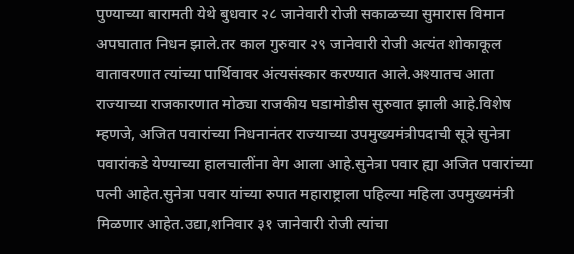पुण्याच्या बारामती येथे बुधवार २८ जानेवारी रोजी सकाळच्या सुमारास विमान अपघातात निधन झाले.तर काल गुरुवार २९ जानेवारी रोजी अत्यंत शोकाकूल वातावरणात त्यांच्या पार्थिवावर अंत्यसंस्कार करण्यात आले.अश्यातच आता राज्याच्या राजकारणात मोठ्या राजकीय घडामोडीस सुरुवात झाली आहे.विशेष म्हणजे, अजित पवारांच्या निधनानंतर राज्याच्या उपमुख्यमंत्रीपदाची सूत्रे सुनेत्रा पवारांकडे येण्याच्या हालचालींना वेग आला आहे.सुनेत्रा पवार ह्या अजित पवारांच्या पत्नी आहेत.सुनेत्रा पवार यांच्या रुपात महाराष्ट्राला पहिल्या महिला उपमुख्यमंत्री मिळणार आहेत.उद्या,शनिवार ३१ जानेवारी रोजी त्यांचा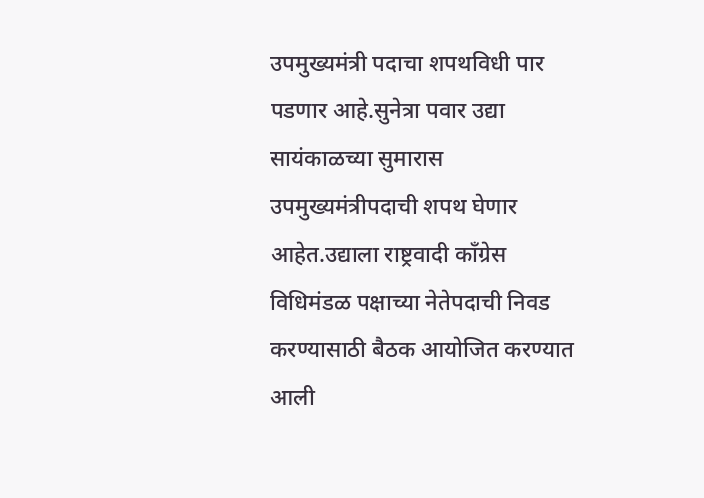उपमुख्यमंत्री पदाचा शपथविधी पार पडणार आहे.सुनेत्रा पवार उद्या सायंकाळच्या सुमारास उपमुख्यमंत्रीपदाची शपथ घेणार आहेत.उद्याला राष्ट्रवादी काँग्रेस विधिमंडळ पक्षाच्या नेतेपदाची निवड करण्यासाठी बैठक आयोजित करण्यात आली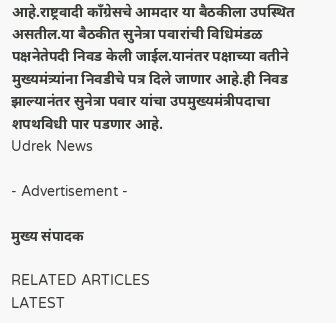आहे.राष्ट्रवादी काँग्रेसचे आमदार या बैठकीला उपस्थित असतील.या बैठकीत सुनेत्रा पवारांची विधिमंडळ पक्षनेतेपदी निवड केली जाईल.यानंतर पक्षाच्या वतीने मुख्यमंत्र्यांना निवडीचे पत्र दिले जाणार आहे.ही निवड झाल्यानंतर सुनेत्रा पवार यांचा उपमुख्यमंत्रीपदाचा शपथविधी पार पडणार आहे.
Udrek News

- Advertisement -

मुख्य संपादक

RELATED ARTICLES
LATEST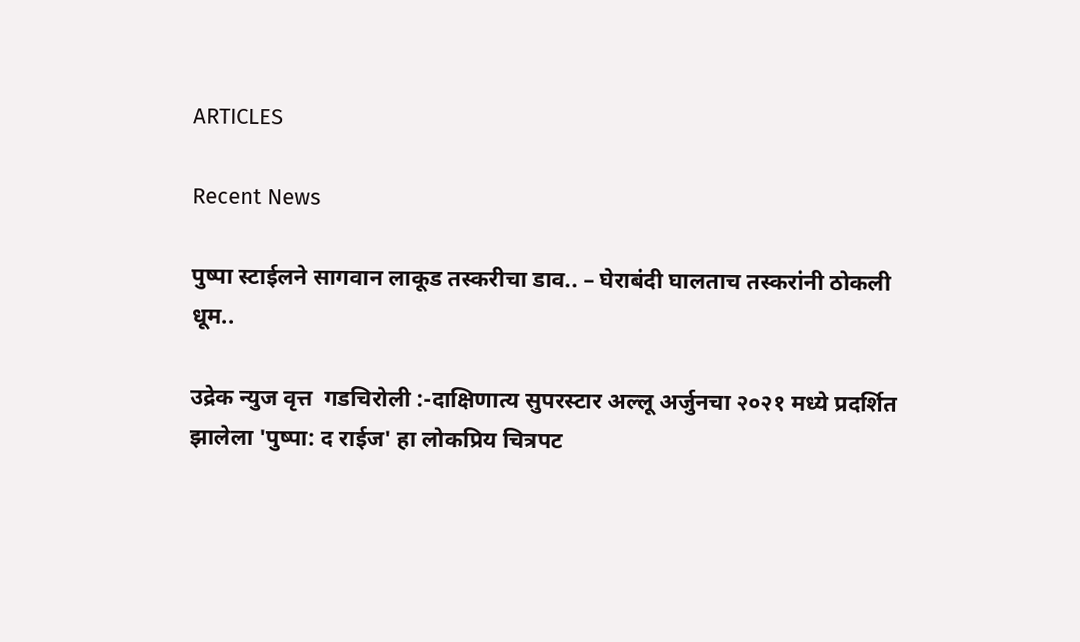ARTICLES

Recent News

पुष्पा स्टाईलने सागवान लाकूड तस्करीचा डाव.. – घेराबंदी घालताच तस्करांनी ठोकली धूम..

उद्रेक न्युज वृत्त  गडचिरोली :-दाक्षिणात्य सुपरस्टार अल्लू अर्जुनचा २०२१ मध्ये प्रदर्शित झालेला 'पुष्पा: द राईज' हा लोकप्रिय चित्रपट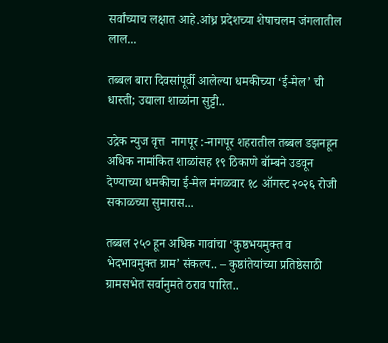सर्वांच्याच लक्षात आहे.आंध्र प्रदेशच्या शेषाचलम जंगलातील लाल...

तब्बल बारा दिवसांपूर्वी आलेल्या धमकीच्या ‘ई-मेल’ ची धास्ती; उद्याला शाळांना सुट्टी..

उद्रेक न्युज वृत्त  नागपूर :-नागपूर शहरातील तब्बल डझनहून अधिक नामांकित शाळांसह १९ ठिकाणे बॉम्बने उडवून देण्याच्या धमकीचा ई-मेल मंगळवार १८ ऑगस्ट २०२६ रोजी सकाळच्या सुमारास...

तब्बल २५० हून अधिक गावांचा ‘कुष्ठभयमुक्त व भेदभावमुक्त ग्राम’ संकल्प.. – कुष्ठांतेयांच्या प्रतिष्ठेसाठी ग्रामसभेत सर्वानुमते ठराव पारित..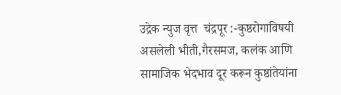उद्रेक न्युज वृत्त  चंद्रपूर :-कुष्ठरोगाविषयी असलेली भीती,गैरसमज, कलंक आणि सामाजिक भेदभाव दूर करून कुष्ठांतेयांना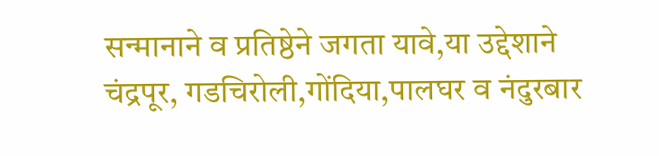सन्मानाने व प्रतिष्ठेने जगता यावे,या उद्देशाने चंद्रपूर, गडचिरोली,गोंदिया,पालघर व नंदुरबार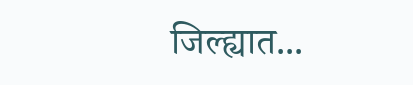जिल्ह्यात...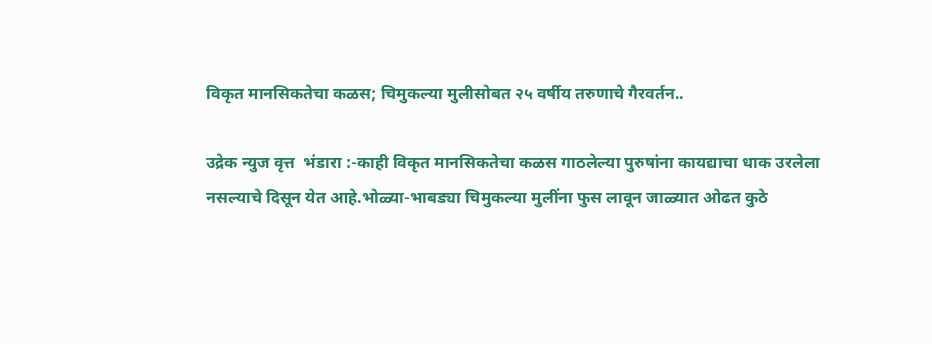विकृत मानसिकतेचा कळस; चिमुकल्या मुलीसोबत २५ वर्षीय तरुणाचे गैरवर्तन..

उद्रेक न्युज वृत्त  भंडारा :-काही विकृत मानसिकतेचा कळस गाठलेल्या पुरुषांना कायद्याचा धाक उरलेला नसल्याचे दिसून येत आहे.भोळ्या-भाबड्या चिमुकल्या मुलींना फुस लावून जाळ्यात ओढत कुठे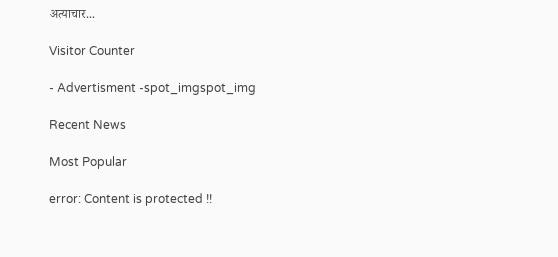अत्याचार...

Visitor Counter

- Advertisment -spot_imgspot_img

Recent News

Most Popular

error: Content is protected !!